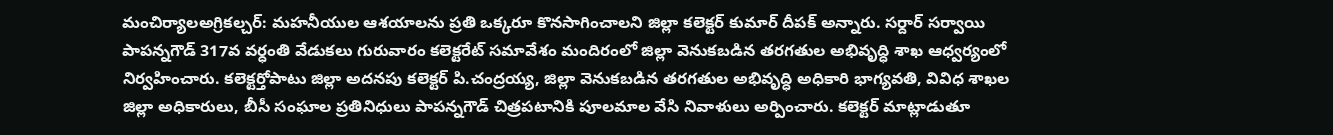మంచిర్యాలఅగ్రికల్చర్: మహనీయుల ఆశయాలను ప్రతి ఒక్కరూ కొనసాగించాలని జిల్లా కలెక్టర్ కుమార్ దీపక్ అన్నారు. సర్దార్ సర్వాయి పాపన్నగౌడ్ 317వ వర్ధంతి వేడుకలు గురువారం కలెక్టరేట్ సమావేశం మందిరంలో జిల్లా వెనుకబడిన తరగతుల అభివృద్ధి శాఖ ఆధ్వర్యంలో నిర్వహించారు. కలెక్టర్తోపాటు జిల్లా అదనపు కలెక్టర్ పి.చంద్రయ్య, జిల్లా వెనుకబడిన తరగతుల అభివృద్ధి అధికారి భాగ్యవతి, వివిధ శాఖల జిల్లా అధికారులు, బీసీ సంఘాల ప్రతినిధులు పాపన్నగౌడ్ చిత్రపటానికి పూలమాల వేసి నివాళులు అర్పించారు. కలెక్టర్ మాట్లాడుతూ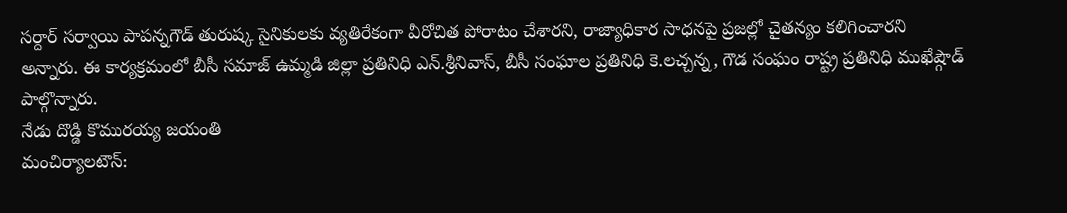సర్దార్ సర్వాయి పాపన్నగౌడ్ తురుష్క సైనికులకు వ్యతిరేకంగా వీరోచిత పోరాటం చేశారని, రాజ్యాధికార సాధనపై ప్రజల్లో చైతన్యం కలిగించారని అన్నారు. ఈ కార్యక్రమంలో బీసీ సమాజ్ ఉమ్మడి జిల్లా ప్రతినిధి ఎన్.శ్రీనివాస్, బీసీ సంఘాల ప్రతినిధి కె.లచ్చన్న, గౌడ సంఘం రాష్ట్ర ప్రతినిధి ముఖేష్గౌడ్ పాల్గొన్నారు.
నేడు దొడ్డి కొమురయ్య జయంతి
మంచిర్యాలటౌన్: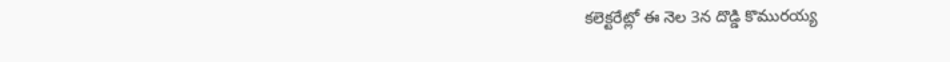కలెక్టరేట్లో ఈ నెల 3న దొడ్డి కొమురయ్య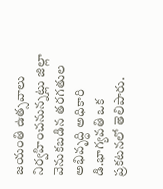జయంతి ఉత్సవాలు నిర్వహించనున్నట్లు జిల్లా వెనుకబడిన తరగతుల అభివృద్ధి అధికారి డి.భాగ్యవతి ఒక ప్రకటనలో తెలిపారు.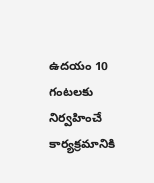ఉదయం 10 గంటలకు నిర్వహించే కార్యక్రమానికి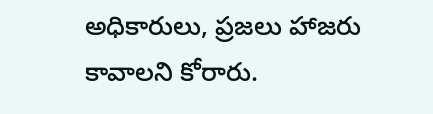అధికారులు, ప్రజలు హాజరు కావాలని కోరారు.